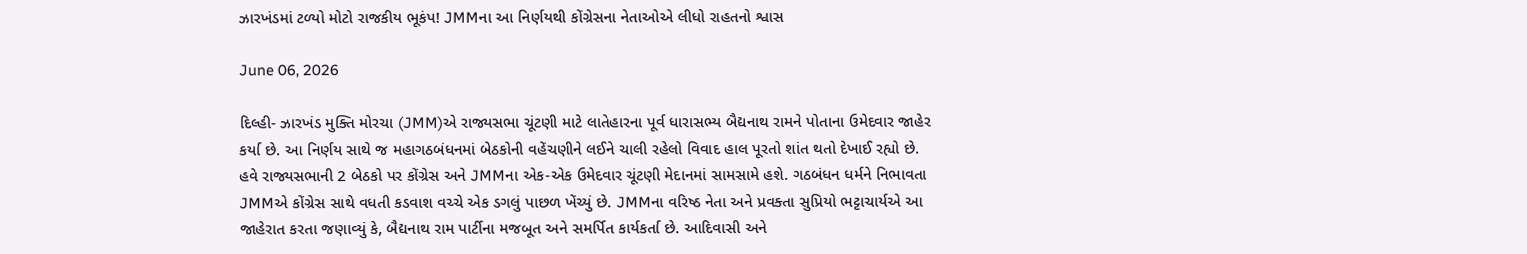ઝારખંડમાં ટળ્યો મોટો રાજકીય ભૂકંપ! JMMના આ નિર્ણયથી કોંગ્રેસના નેતાઓએ લીધો રાહતનો શ્વાસ

June 06, 2026

દિલ્હી- ઝારખંડ મુક્તિ મોરચા (JMM)એ રાજ્યસભા ચૂંટણી માટે લાતેહારના પૂર્વ ધારાસભ્ય બૈદ્યનાથ રામને પોતાના ઉમેદવાર જાહેર કર્યા છે. આ નિર્ણય સાથે જ મહાગઠબંધનમાં બેઠકોની વહેંચણીને લઈને ચાલી રહેલો વિવાદ હાલ પૂરતો શાંત થતો દેખાઈ રહ્યો છે. હવે રાજ્યસભાની 2 બેઠકો પર કોંગ્રેસ અને JMMના એક-એક ઉમેદવાર ચૂંટણી મેદાનમાં સામસામે હશે. ગઠબંધન ધર્મને નિભાવતા JMMએ કોંગ્રેસ સાથે વધતી કડવાશ વચ્ચે એક ડગલું પાછળ ખેંચ્યું છે. JMMના વરિષ્ઠ નેતા અને પ્રવક્તા સુપ્રિયો ભટ્ટાચાર્યએ આ જાહેરાત કરતા જણાવ્યું કે, બૈદ્યનાથ રામ પાર્ટીના મજબૂત અને સમર્પિત કાર્યકર્તા છે. આદિવાસી અને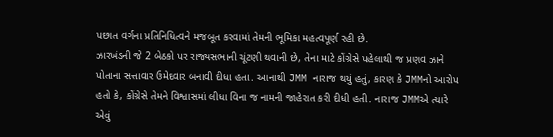પછાત વર્ગના પ્રતિનિધિત્વને મજબૂત કરવામાં તેમની ભૂમિકા મહત્વપૂર્ણ રહી છે.
ઝારખંડની જે 2 બેઠકો પર રાજ્યસભાની ચૂંટણી થવાની છે, તેના માટે કોંગ્રેસે પહેલાથી જ પ્રણવ ઝાને પોતાના સત્તાવાર ઉમેદવાર બનાવી દીધા હતા. આનાથી JMM નારાજ થયું હતું, કારણ કે JMMનો આરોપ હતો કે, કોંગ્રેસે તેમને વિશ્વાસમાં લીધા વિના જ નામની જાહેરાત કરી દીધી હતી. નારાજ JMMએ ત્યારે એવું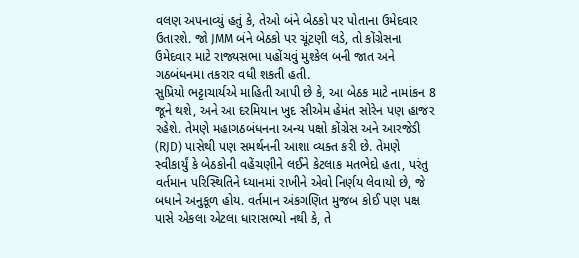વલણ અપનાવ્યું હતું કે, તેઓ બંને બેઠકો પર પોતાના ઉમેદવાર ઉતારશે. જો JMM બંને બેઠકો પર ચૂંટણી લડે, તો કોંગ્રેસના ઉમેદવાર માટે રાજ્યસભા પહોંચવું મુશ્કેલ બની જાત અને ગઠબંધનમા તકરાર વધી શકતી હતી.
સુપ્રિયો ભટ્ટાચાર્યએ માહિતી આપી છે કે, આ બેઠક માટે નામાંકન 8 જૂને થશે, અને આ દરમિયાન ખુદ સીએમ હેમંત સોરેન પણ હાજર રહેશે. તેમણે મહાગઠબંધનના અન્ય પક્ષો કોંગ્રેસ અને આરજેડી (RJD) પાસેથી પણ સમર્થનની આશા વ્યક્ત કરી છે. તેમણે સ્વીકાર્યું કે બેઠકોની વહેંચણીને લઈને કેટલાક મતભેદો હતા, પરંતુ વર્તમાન પરિસ્થિતિને ધ્યાનમાં રાખીને એવો નિર્ણય લેવાયો છે, જે બધાને અનુકૂળ હોય. વર્તમાન અંકગણિત મુજબ કોઈ પણ પક્ષ પાસે એકલા એટલા ધારાસભ્યો નથી કે, તે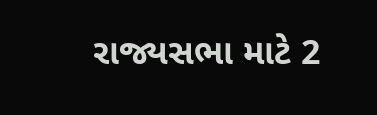રાજ્યસભા માટે 2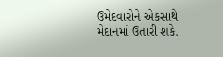ઉમેદવારોને એકસાથે મેદાનમાં ઉતારી શકે.